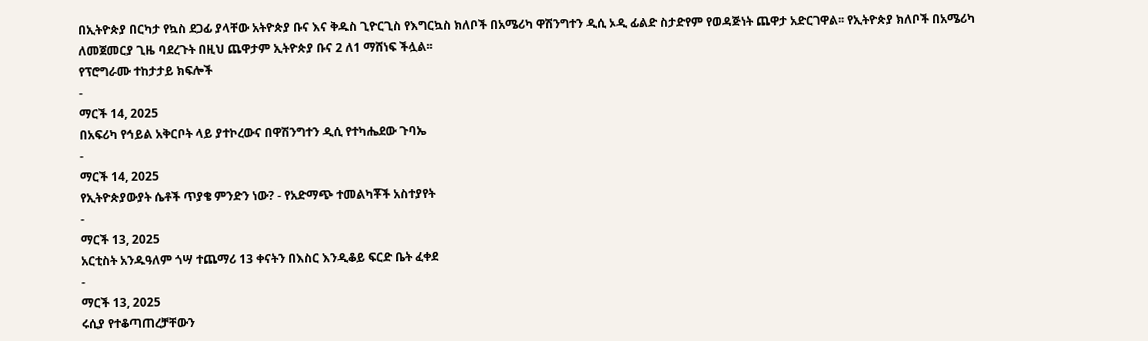በኢትዮጵያ በርካታ የኳስ ደጋፊ ያላቸው አትዮጵያ ቡና እና ቅዱስ ጊዮርጊስ የእግርኳስ ክለቦች በአሜሪካ ዋሽንግተን ዲሲ ኦዲ ፊልድ ስታድየም የወዳጅነት ጨዋታ አድርገዋል፡፡ የኢትዮጵያ ክለቦች በአሜሪካ ለመጀመርያ ጊዜ ባደረጉት በዚህ ጨዋታም ኢትዮጵያ ቡና 2 ለ1 ማሸነፍ ችሏል፡፡
የፕሮግራሙ ተከታታይ ክፍሎች
-
ማርች 14, 2025
በአፍሪካ የኅይል አቅርቦት ላይ ያተኮረውና በዋሽንግተን ዲሲ የተካሔደው ጉባኤ
-
ማርች 14, 2025
የኢትዮጵያውያት ሴቶች ጥያቄ ምንድን ነው? - የአድማጭ ተመልካቾች አስተያየት
-
ማርች 13, 2025
አርቲስት አንዱዓለም ጎሣ ተጨማሪ 13 ቀናትን በእስር እንዲቆይ ፍርድ ቤት ፈቀደ
-
ማርች 13, 2025
ሩሲያ የተቆጣጠረቻቸውን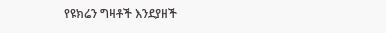የዩክሬን ግዛቶች እንደያዘች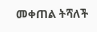መቀጠል ትሻለች